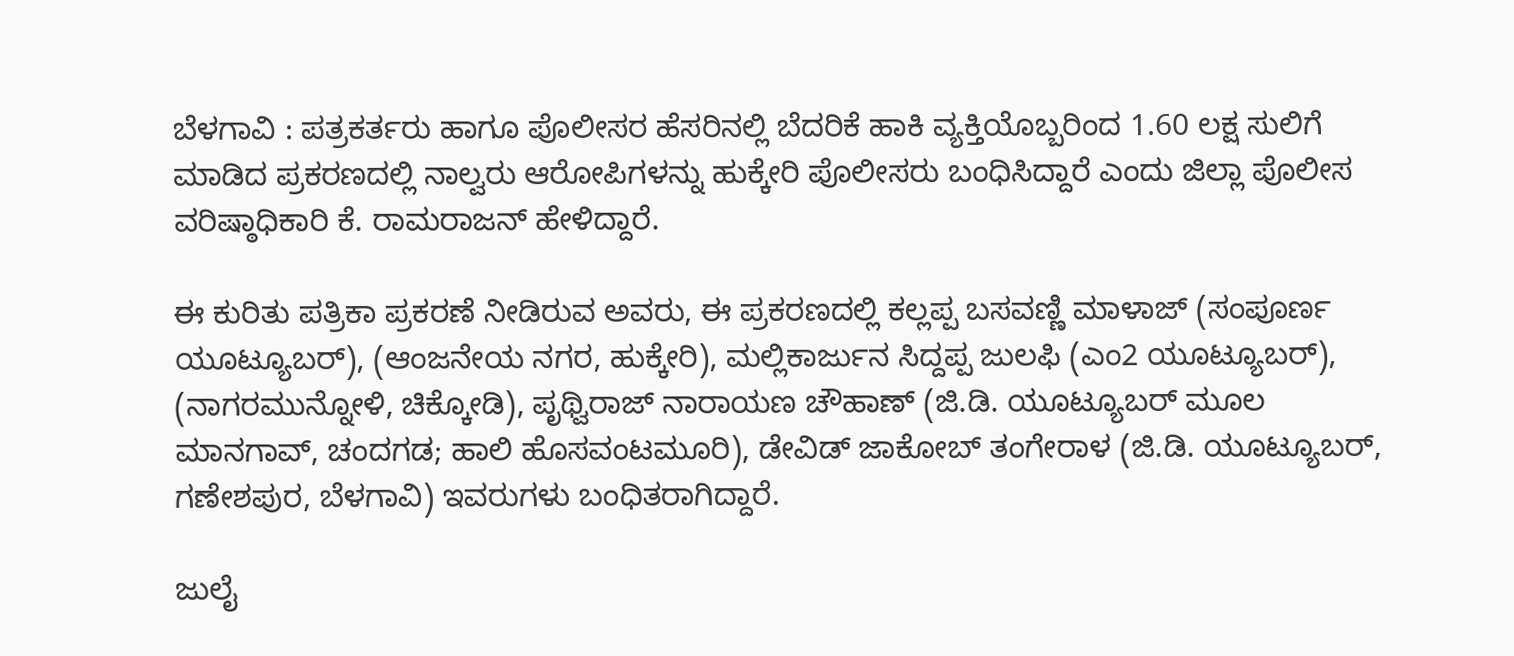ಬೆಳಗಾವಿ : ಪತ್ರಕರ್ತರು ಹಾಗೂ ಪೊಲೀಸರ ಹೆಸರಿನಲ್ಲಿ ಬೆದರಿಕೆ ಹಾಕಿ ವ್ಯಕ್ತಿಯೊಬ್ಬರಿಂದ 1.60 ಲಕ್ಷ ಸುಲಿಗೆ ಮಾಡಿದ ಪ್ರಕರಣದಲ್ಲಿ ನಾಲ್ವರು ಆರೋಪಿಗಳನ್ನು ಹುಕ್ಕೇರಿ ಪೊಲೀಸರು ಬಂಧಿಸಿದ್ದಾರೆ ಎಂದು ಜಿಲ್ಲಾ ಪೊಲೀಸ ವರಿಷ್ಠಾಧಿಕಾರಿ ಕೆ. ರಾಮರಾಜನ್ ಹೇಳಿದ್ದಾರೆ.

ಈ ಕುರಿತು ಪತ್ರಿಕಾ ಪ್ರಕರಣೆ ನೀಡಿರುವ ಅವರು, ಈ ಪ್ರಕರಣದಲ್ಲಿ ಕಲ್ಲಪ್ಪ ಬಸವಣ್ಣಿ ಮಾಳಾಜ್ (ಸಂಪೂರ್ಣ ಯೂಟ್ಯೂಬರ್), (ಆಂಜನೇಯ ನಗರ, ಹುಕ್ಕೇರಿ), ಮಲ್ಲಿಕಾರ್ಜುನ ಸಿದ್ದಪ್ಪ ಜುಲಫಿ (ಎಂ2 ಯೂಟ್ಯೂಬರ್), (ನಾಗರಮುನ್ನೋಳಿ, ಚಿಕ್ಕೋಡಿ), ಪೃಥ್ವಿರಾಜ್ ನಾರಾಯಣ ಚೌಹಾಣ್ (ಜಿ.ಡಿ. ಯೂಟ್ಯೂಬರ್ ಮೂಲ ಮಾನಗಾವ್, ಚಂದಗಡ; ಹಾಲಿ ಹೊಸವಂಟಮೂರಿ), ಡೇವಿಡ್ ಜಾಕೋಬ್ ತಂಗೇರಾಳ (ಜಿ.ಡಿ. ಯೂಟ್ಯೂಬರ್, ಗಣೇಶಪುರ, ಬೆಳಗಾವಿ) ಇವರುಗಳು ಬಂಧಿತರಾಗಿದ್ದಾರೆ.

ಜುಲೈ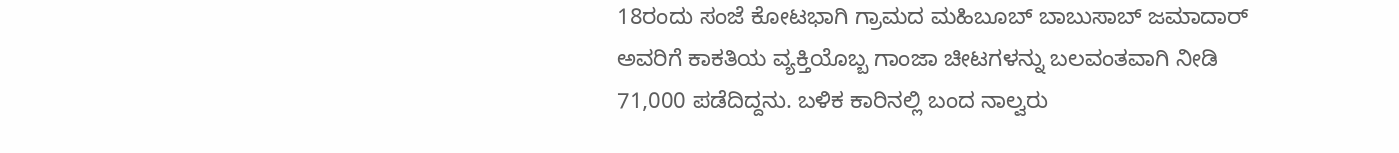18ರಂದು ಸಂಜೆ ಕೋಟಭಾಗಿ ಗ್ರಾಮದ ಮಹಿಬೂಬ್ ಬಾಬುಸಾಬ್ ಜಮಾದಾರ್ ಅವರಿಗೆ ಕಾಕತಿಯ ವ್ಯಕ್ತಿಯೊಬ್ಬ ಗಾಂಜಾ ಚೀಟಗಳನ್ನು ಬಲವಂತವಾಗಿ ನೀಡಿ 71,000 ಪಡೆದಿದ್ದನು. ಬಳಿಕ ಕಾರಿನಲ್ಲಿ ಬಂದ ನಾಲ್ವರು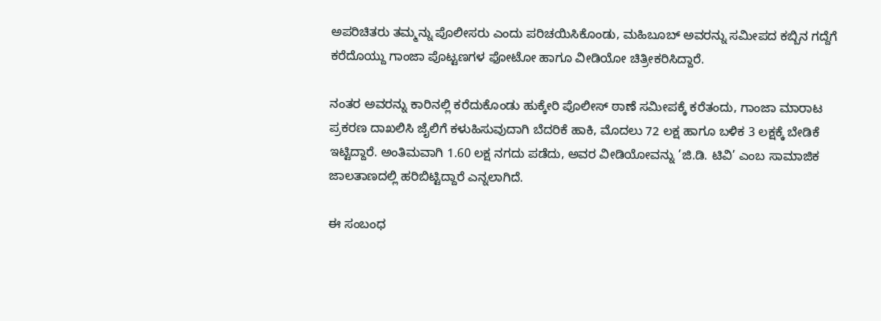ಅಪರಿಚಿತರು ತಮ್ಮನ್ನು ಪೊಲೀಸರು ಎಂದು ಪರಿಚಯಿಸಿಕೊಂಡು, ಮಹಿಬೂಬ್ ಅವರನ್ನು ಸಮೀಪದ ಕಬ್ಬಿನ ಗದ್ದೆಗೆ ಕರೆದೊಯ್ದು ಗಾಂಜಾ ಪೊಟ್ಟಣಗಳ ಫೋಟೋ ಹಾಗೂ ವೀಡಿಯೋ ಚಿತ್ರೀಕರಿಸಿದ್ದಾರೆ.

ನಂತರ ಅವರನ್ನು ಕಾರಿನಲ್ಲಿ ಕರೆದುಕೊಂಡು ಹುಕ್ಕೇರಿ ಪೊಲೀಸ್ ಠಾಣೆ ಸಮೀಪಕ್ಕೆ ಕರೆತಂದು, ಗಾಂಜಾ ಮಾರಾಟ ಪ್ರಕರಣ ದಾಖಲಿಸಿ ಜೈಲಿಗೆ ಕಳುಹಿಸುವುದಾಗಿ ಬೆದರಿಕೆ ಹಾಕಿ, ಮೊದಲು 72 ಲಕ್ಷ ಹಾಗೂ ಬಳಿಕ 3 ಲಕ್ಷಕ್ಕೆ ಬೇಡಿಕೆ ಇಟ್ಟಿದ್ದಾರೆ. ಅಂತಿಮವಾಗಿ 1.60 ಲಕ್ಷ ನಗದು ಪಡೆದು, ಅವರ ವೀಡಿಯೋವನ್ನು ’ಜಿ.ಡಿ. ಟಿವಿ’ ಎಂಬ ಸಾಮಾಜಿಕ ಜಾಲತಾಣದಲ್ಲಿ ಹರಿಬಿಟ್ಟಿದ್ದಾರೆ ಎನ್ನಲಾಗಿದೆ.

ಈ ಸಂಬಂಧ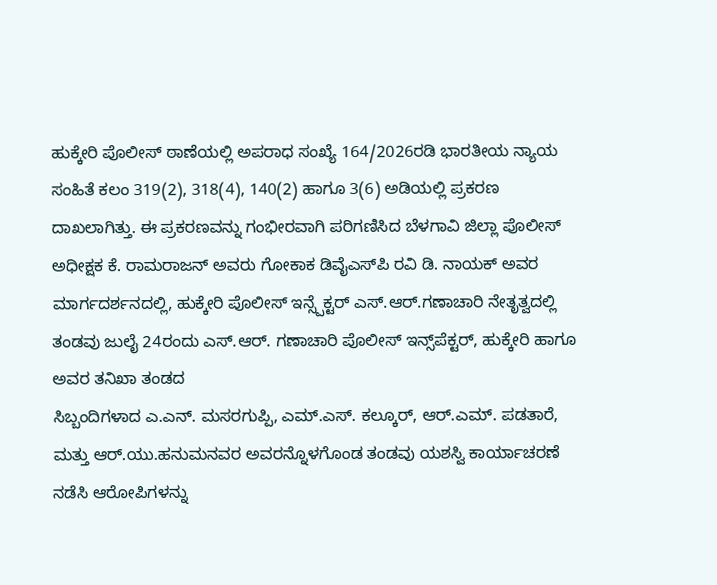ಹುಕ್ಕೇರಿ ಪೊಲೀಸ್ ಠಾಣೆಯಲ್ಲಿ ಅಪರಾಧ ಸಂಖ್ಯೆ 164/2026ರಡಿ ಭಾರತೀಯ ನ್ಯಾಯ ಸಂಹಿತೆ ಕಲಂ 319(2), 318(4), 140(2) ಹಾಗೂ 3(6) ಅಡಿಯಲ್ಲಿ ಪ್ರಕರಣ ದಾಖಲಾಗಿತ್ತು. ಈ ಪ್ರಕರಣವನ್ನು ಗಂಭೀರವಾಗಿ ಪರಿಗಣಿಸಿದ ಬೆಳಗಾವಿ ಜಿಲ್ಲಾ ಪೊಲೀಸ್ ಅಧೀಕ್ಷಕ ಕೆ. ರಾಮರಾಜನ್ ಅವರು ಗೋಕಾಕ ಡಿವೈಎಸ್‌ಪಿ ರವಿ ಡಿ. ನಾಯಕ್ ಅವರ ಮಾರ್ಗದರ್ಶನದಲ್ಲಿ, ಹುಕ್ಕೇರಿ ಪೊಲೀಸ್ ಇನ್ಸ್ಪೆಕ್ಟರ್ ಎಸ್.ಆರ್.ಗಣಾಚಾರಿ ನೇತೃತ್ವದಲ್ಲಿ
ತಂಡವು ಜುಲೈ 24ರಂದು ಎಸ್.ಆರ್. ಗಣಾಚಾರಿ ಪೊಲೀಸ್‌ ಇನ್ಸ್‌ಪೆಕ್ಟರ್, ಹುಕ್ಕೇರಿ ಹಾಗೂ ಅವರ ತನಿಖಾ ತಂಡದ
ಸಿಬ್ಬಂದಿಗಳಾದ ಎ.ಎನ್. ಮಸರಗುಪ್ಪಿ, ಎಮ್.ಎಸ್. ಕಲ್ಕೂರ್, ಆರ್.ಎಮ್. ಪಡತಾರೆ, ಮತ್ತು ಆರ್.ಯು.ಹನುಮನವರ ಅವರನ್ನೊಳಗೊಂಡ ತಂಡವು ಯಶಸ್ವಿ ಕಾರ್ಯಾಚರಣೆ ನಡೆಸಿ ಆರೋಪಿಗಳನ್ನು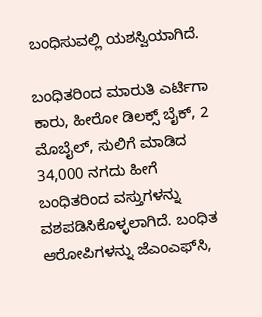ಬಂಧಿಸುವಲ್ಲಿ ಯಶಸ್ವಿಯಾಗಿದೆ.

ಬಂಧಿತರಿಂದ ಮಾರುತಿ ಎರ್ಟಿಗಾ ಕಾರು, ಹೀರೋ ಡಿಲಕ್ಸ್ ಬೈಕ್, 2 ಮೊಬೈಲ್, ಸುಲಿಗೆ ಮಾಡಿದ 34,000 ನಗದು ಹೀಗೆ ಬಂಧಿತರಿಂದ ವಸ್ತುಗಳನ್ನು ವಶಪಡಿಸಿಕೊಳ್ಳಲಾಗಿದೆ. ಬಂಧಿತ ಆರೋಪಿಗಳನ್ನು ಜೆಎಂಎಫ್‌ಸಿ,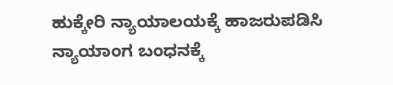ಹುಕ್ಕೇರಿ ನ್ಯಾಯಾಲಯಕ್ಕೆ ಹಾಜರುಪಡಿಸಿ ನ್ಯಾಯಾಂಗ ಬಂಧನಕ್ಕೆ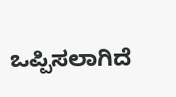ಒಪ್ಪಿಸಲಾಗಿದೆ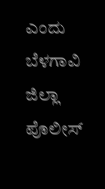ಎಂದು ಬೆಳಗಾವಿ ಜಿಲ್ಲಾ ಪೊಲೀಸ್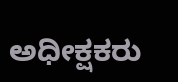ಅಧೀಕ್ಷಕರು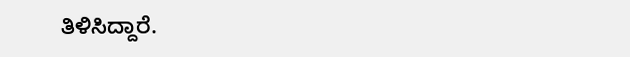ತಿಳಿಸಿದ್ದಾರೆ.